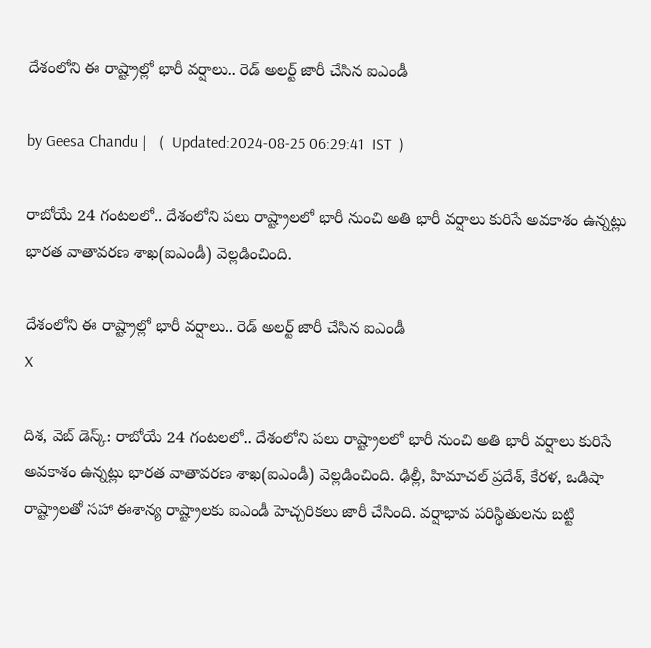దేశంలోని ఈ రాష్ట్రాల్లో భారీ వర్షాలు.. రెడ్ అలర్ట్ జారీ చేసిన ఐఎండీ

by Geesa Chandu |   (  Updated:2024-08-25 06:29:41  IST  )

రాబోయే 24 గంటలలో.. దేశంలోని పలు రాష్ట్రాలలో భారీ నుంచి అతి భారీ వర్షాలు కురిసే అవకాశం ఉన్నట్లు భారత వాతావరణ శాఖ(ఐఎండీ) వెల్లడించింది.

దేశంలోని ఈ రాష్ట్రాల్లో భారీ వర్షాలు.. రెడ్ అలర్ట్ జారీ చేసిన ఐఎండీ
X

దిశ, వెబ్ డెస్క్: రాబోయే 24 గంటలలో.. దేశంలోని పలు రాష్ట్రాలలో భారీ నుంచి అతి భారీ వర్షాలు కురిసే అవకాశం ఉన్నట్లు భారత వాతావరణ శాఖ(ఐఎండీ) వెల్లడించింది. ఢిల్లీ, హిమాచల్ ప్రదేశ్, కేరళ, ఒడిషా రాష్ట్రాలతో సహా ఈశాన్య రాష్ట్రాలకు ఐఎండీ హెచ్చరికలు జారీ చేసింది. వర్షాభావ పరిస్థితులను బట్టి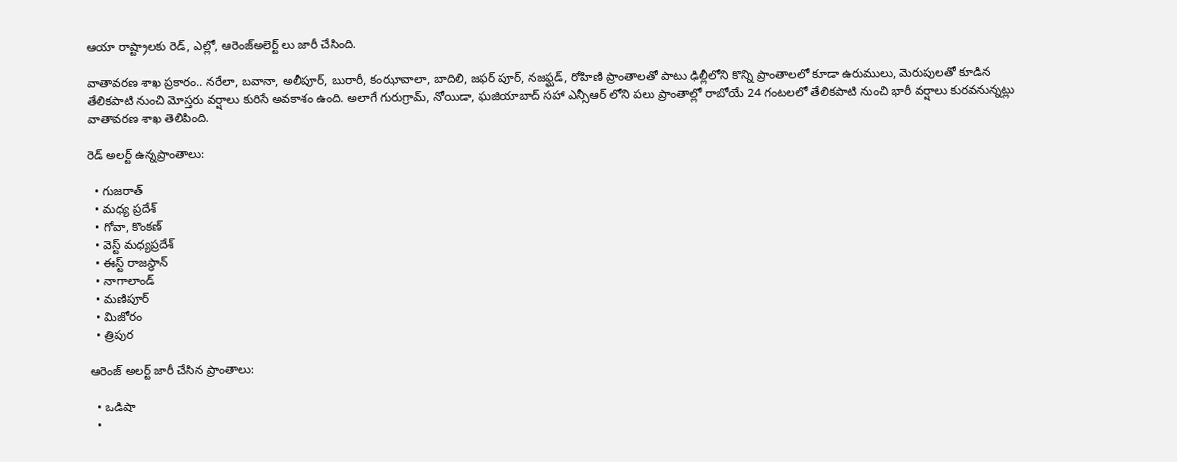ఆయా రాష్ట్రాలకు రెడ్, ఎల్లో, ఆరెంజ్అలెర్ట్ లు జారీ చేసింది.

వాతావరణ శాఖ ప్రకారం.. నరేలా, బవానా, అలీపూర్, బురారీ, కంఝావాలా, బాదిలి, జఫర్ పూర్, నజఫ్ఘడ్, రోహిణి ప్రాంతాలతో పాటు ఢిల్లీలోని కొన్ని ప్రాంతాలలో కూడా ఉరుములు, మెరుపులతో కూడిన తేలికపాటి నుంచి మోస్తరు వర్షాలు కురిసే అవకాశం ఉంది. అలాగే గురుగ్రామ్, నోయిడా, ఘజియాబాద్ సహా ఎన్సీఆర్ లోని పలు ప్రాంతాల్లో రాబోయే 24 గంటలలో తేలికపాటి నుంచి భారీ వర్షాలు కురవనున్నట్లు వాతావరణ శాఖ తెలిపింది.

రెడ్ అలర్ట్ ఉన్నప్రాంతాలు:

  • గుజరాత్
  • మధ్య ప్రదేశ్
  • గోవా, కొంకణ్
  • వెస్ట్ మధ్యప్రదేశ్
  • ఈస్ట్ రాజస్థాన్
  • నాగాలాండ్
  • మణిపూర్
  • మిజోరం
  • త్రిపుర

ఆరెంజ్ అలర్ట్ జారీ చేసిన ప్రాంతాలు:

  • ఒడిషా
  •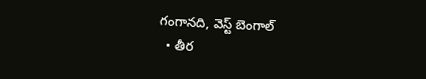గంగానది, వెస్ట్ బెంగాల్
  • తీర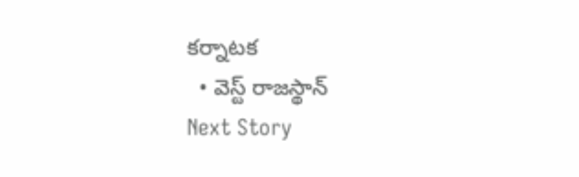కర్నాటక
  • వెస్ట్ రాజస్థాన్
Next Story